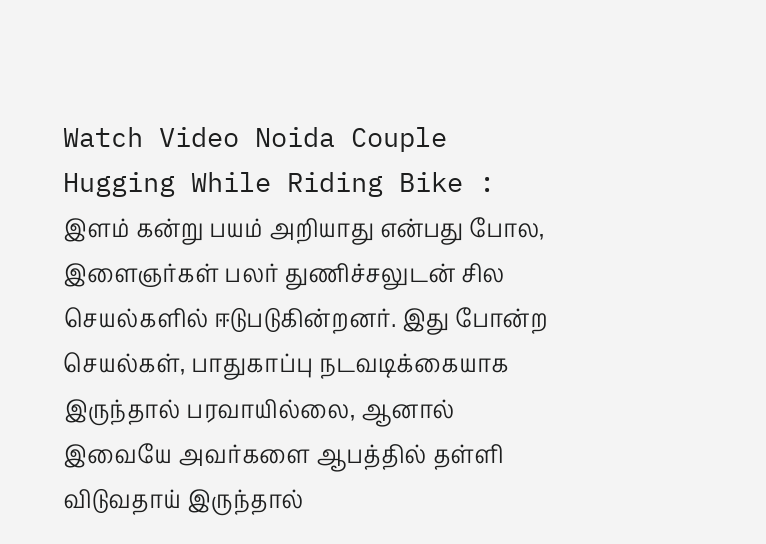Watch Video Noida Couple Hugging While Riding Bike : இளம் கன்று பயம் அறியாது என்பது போல, இளைஞர்கள் பலர் துணிச்சலுடன் சில செயல்களில் ஈடுபடுகின்றனர். இது போன்ற செயல்கள், பாதுகாப்பு நடவடிக்கையாக இருந்தால் பரவாயில்லை, ஆனால் இவையே அவர்களை ஆபத்தில் தள்ளி விடுவதாய் இருந்தால்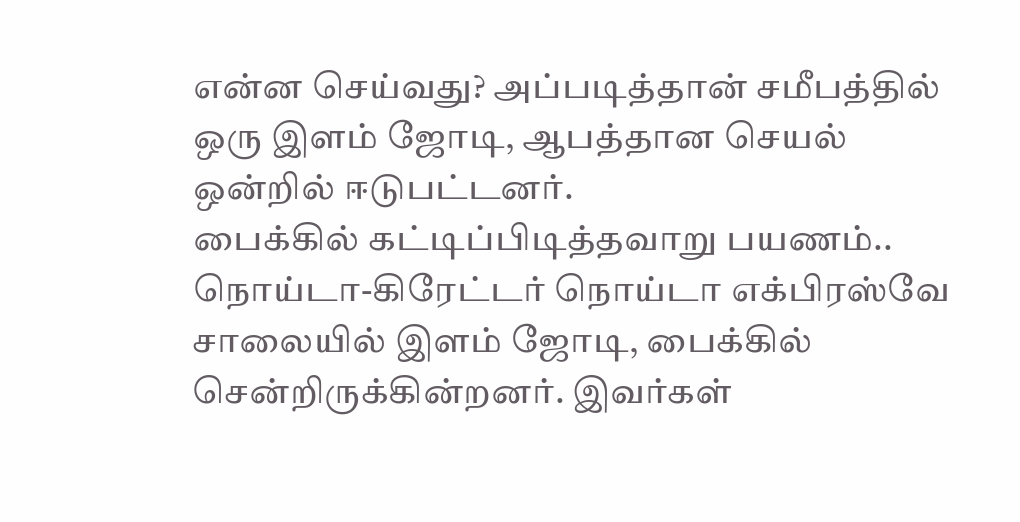என்ன செய்வது? அப்படித்தான் சமீபத்தில் ஒரு இளம் ஜோடி, ஆபத்தான செயல் ஒன்றில் ஈடுபட்டனர்.
பைக்கில் கட்டிப்பிடித்தவாறு பயணம்..
நொய்டா-கிரேட்டர் நொய்டா எக்பிரஸ்வே சாலையில் இளம் ஜோடி, பைக்கில் சென்றிருக்கின்றனர். இவர்கள்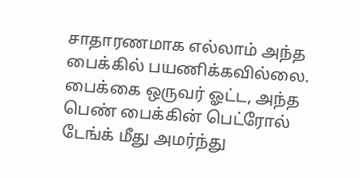சாதாரணமாக எல்லாம் அந்த பைக்கில் பயணிக்கவில்லை. பைக்கை ஒருவர் ஓட்ட, அந்த பெண் பைக்கின் பெட்ரோல் டேங்க் மீது அமர்ந்து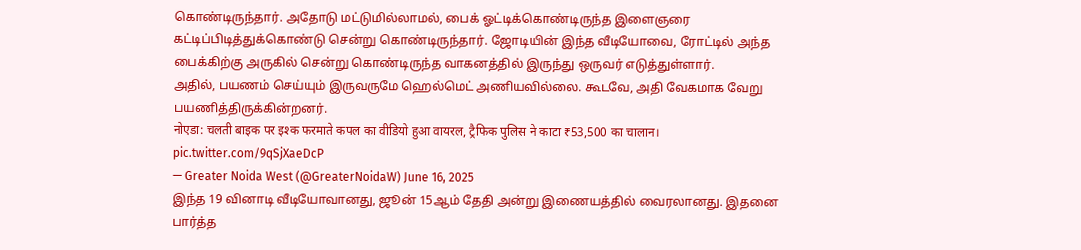கொண்டிருந்தார். அதோடு மட்டுமில்லாமல், பைக் ஓட்டிக்கொண்டிருந்த இளைஞரை கட்டிப்பிடித்துக்கொண்டு சென்று கொண்டிருந்தார். ஜோடியின் இந்த வீடியோவை, ரோட்டில் அந்த பைக்கிற்கு அருகில் சென்று கொண்டிருந்த வாகனத்தில் இருந்து ஒருவர் எடுத்துள்ளார்.
அதில், பயணம் செய்யும் இருவருமே ஹெல்மெட் அணியவில்லை. கூடவே, அதி வேகமாக வேறு பயணித்திருக்கின்றனர்.
नोएडा: चलती बाइक पर इश्क फरमाते कपल का वीडियो हुआ वायरल, ट्रैफिक पुलिस ने काटा ₹53,500 का चालान। pic.twitter.com/9qSjXaeDcP
— Greater Noida West (@GreaterNoidaW) June 16, 2025
இந்த 19 வினாடி வீடியோவானது, ஜூன் 15ஆம் தேதி அன்று இணையத்தில் வைரலானது. இதனை பார்த்த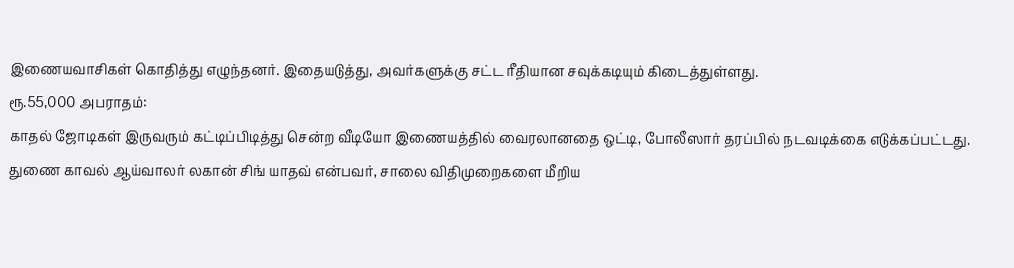இணையவாசிகள் கொதித்து எழுந்தனர். இதையடுத்து, அவர்களுக்கு சட்ட ரீதியான சவுக்கடியும் கிடைத்துள்ளது.
ரூ.55,000 அபராதம்:
காதல் ஜோடிகள் இருவரும் கட்டிப்பிடித்து சென்ற வீடியோ இணையத்தில் வைரலானதை ஒட்டி, போலீஸார் தரப்பில் நடவடிக்கை எடுக்கப்பட்டது. துணை காவல் ஆய்வாலர் லகான் சிங் யாதவ் என்பவர், சாலை விதிமுறைகளை மீறிய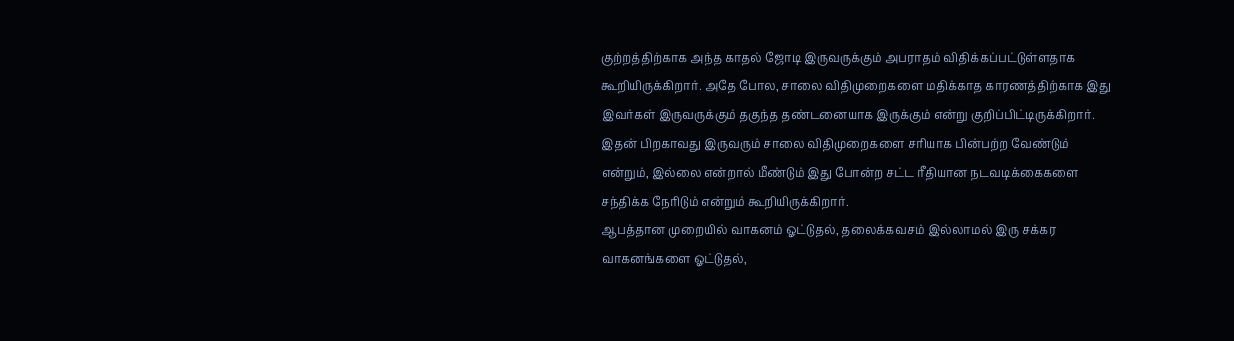குற்றத்திற்காக அந்த காதல் ஜோடி இருவருக்கும் அபராதம் விதிக்கப்பட்டுள்ளதாக கூறியிருக்கிறார். அதே போல, சாலை விதிமுறைகளை மதிக்காத காரணத்திற்காக இது இவர்கள் இருவருக்கும் தகுந்த தண்டனையாக இருக்கும் என்று குறிப்பிட்டிருக்கிறார். இதன் பிறகாவது இருவரும் சாலை விதிமுறைகளை சரியாக பின்பற்ற வேண்டும் என்றும், இல்லை என்றால் மீண்டும் இது போன்ற சட்ட ரீதியான நடவடிக்கைகளை சந்திக்க நேரிடும் என்றும் கூறியிருக்கிறார்.
ஆபத்தான முறையில் வாகனம் ஓட்டுதல், தலைக்கவசம் இல்லாமல் இரு சக்கர வாகனங்களை ஓட்டுதல்,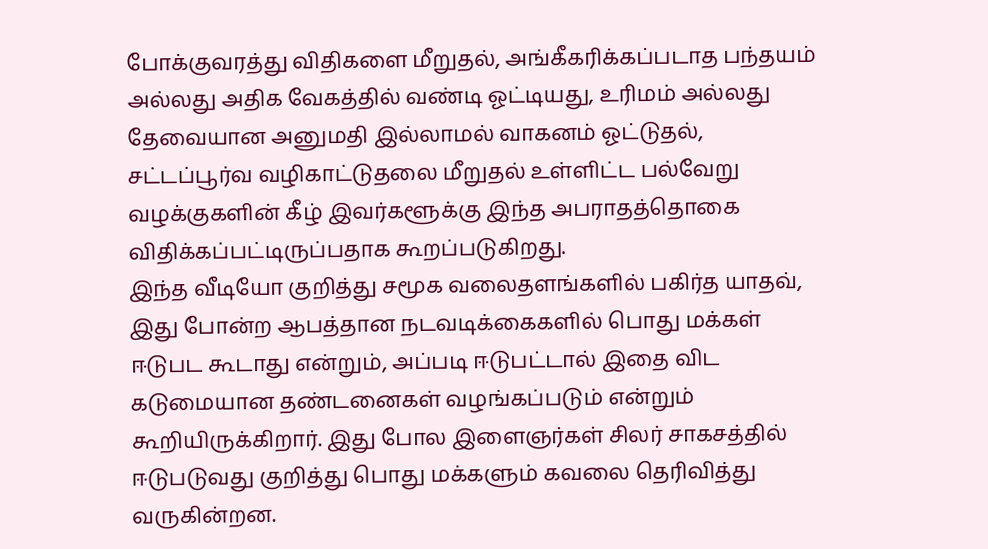போக்குவரத்து விதிகளை மீறுதல், அங்கீகரிக்கப்படாத பந்தயம் அல்லது அதிக வேகத்தில் வண்டி ஓட்டியது, உரிமம் அல்லது தேவையான அனுமதி இல்லாமல் வாகனம் ஓட்டுதல், சட்டப்பூர்வ வழிகாட்டுதலை மீறுதல் உள்ளிட்ட பல்வேறு வழக்குகளின் கீழ் இவர்களூக்கு இந்த அபராதத்தொகை விதிக்கப்பட்டிருப்பதாக கூறப்படுகிறது.
இந்த வீடியோ குறித்து சமூக வலைதளங்களில் பகிர்த யாதவ், இது போன்ற ஆபத்தான நடவடிக்கைகளில் பொது மக்கள் ஈடுபட கூடாது என்றும், அப்படி ஈடுபட்டால் இதை விட கடுமையான தண்டனைகள் வழங்கப்படும் என்றும் கூறியிருக்கிறார். இது போல இளைஞர்கள் சிலர் சாகசத்தில் ஈடுபடுவது குறித்து பொது மக்களும் கவலை தெரிவித்து வருகின்றன.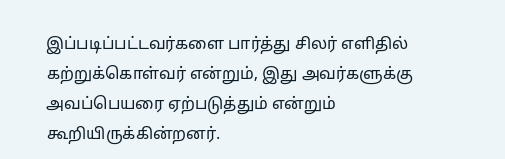இப்படிப்பட்டவர்களை பார்த்து சிலர் எளிதில் கற்றுக்கொள்வர் என்றும், இது அவர்களுக்கு அவப்பெயரை ஏற்படுத்தும் என்றும் கூறியிருக்கின்றனர்.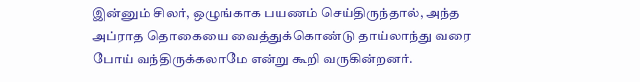இன்னும் சிலர், ஒழுங்காக பயணம் செய்திருந்தால், அந்த அப்ராத தொகையை வைத்துக்கொண்டு தாய்லாந்து வரை போய் வந்திருக்கலாமே என்று கூறி வருகின்றனர்.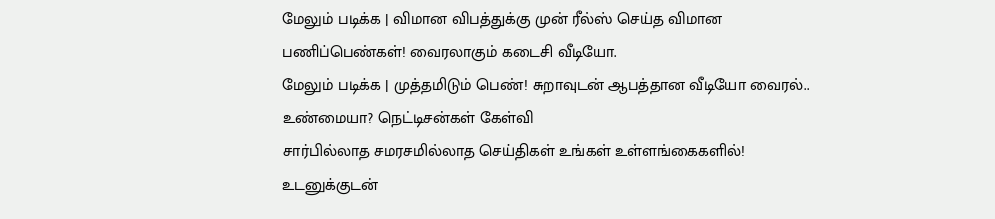மேலும் படிக்க | விமான விபத்துக்கு முன் ரீல்ஸ் செய்த விமான பணிப்பெண்கள்! வைரலாகும் கடைசி வீடியோ.
மேலும் படிக்க | முத்தமிடும் பெண்! சுறாவுடன் ஆபத்தான வீடியோ வைரல்.. உண்மையா? நெட்டிசன்கள் கேள்வி
சார்பில்லாத சமரசமில்லாத செய்திகள் உங்கள் உள்ளங்கைகளில்!
உடனுக்குடன்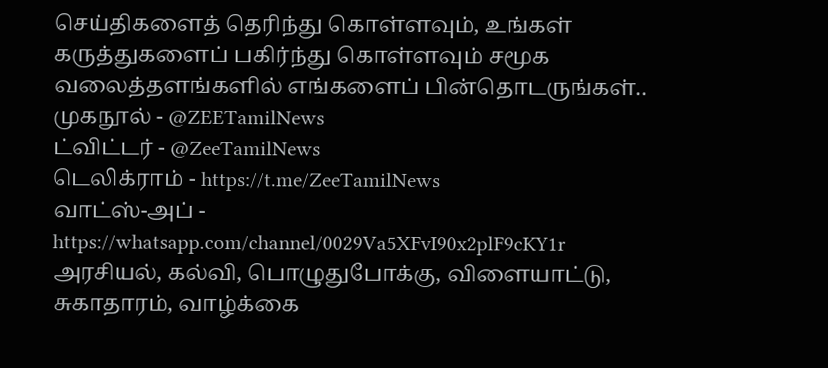செய்திகளைத் தெரிந்து கொள்ளவும், உங்கள் கருத்துகளைப் பகிர்ந்து கொள்ளவும் சமூக வலைத்தளங்களில் எங்களைப் பின்தொடருங்கள்..
முகநூல் - @ZEETamilNews
ட்விட்டர் - @ZeeTamilNews
டெலிக்ராம் - https://t.me/ZeeTamilNews
வாட்ஸ்-அப் - https://whatsapp.com/channel/0029Va5XFvI90x2plF9cKY1r
அரசியல், கல்வி, பொழுதுபோக்கு, விளையாட்டு, சுகாதாரம், வாழ்க்கை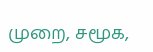முறை, சமூக,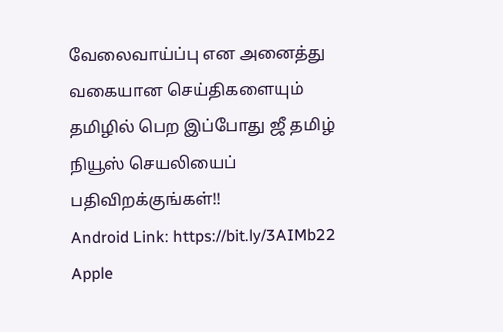வேலைவாய்ப்பு என அனைத்து வகையான செய்திகளையும் தமிழில் பெற இப்போது ஜீ தமிழ் நியூஸ் செயலியைப் பதிவிறக்குங்கள்!!
Android Link: https://bit.ly/3AIMb22
Apple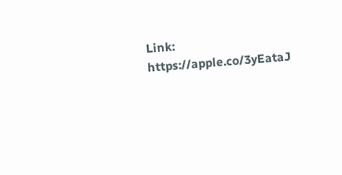Link: https://apple.co/3yEataJ